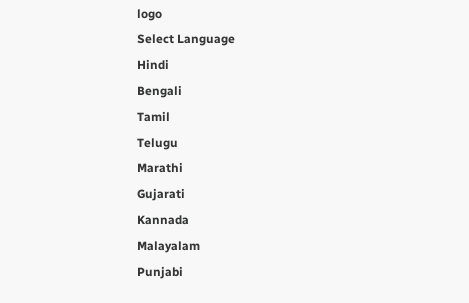logo
Select Language
Hindi
Bengali
Tamil
Telugu
Marathi
Gujarati
Kannada
Malayalam
Punjabi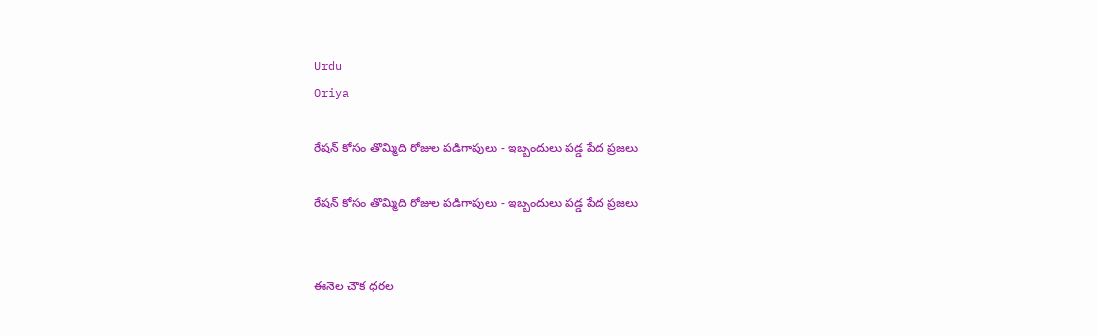Urdu
Oriya

రేషన్ కోసం తొమ్మిది రోజుల పడిగాపులు - ఇబ్బందులు పడ్డ పేద ప్రజలు

రేషన్ కోసం తొమ్మిది రోజుల పడిగాపులు - ఇబ్బందులు పడ్డ పేద ప్రజలు


ఈనెల చౌక ధరల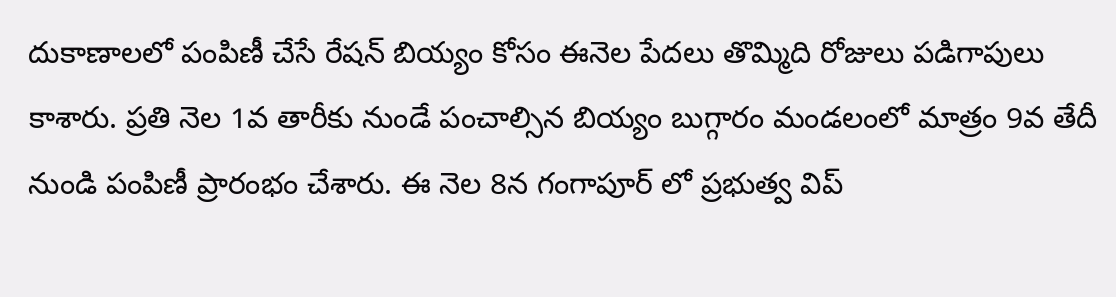దుకాణాలలో పంపిణీ చేసే రేషన్ బియ్యం కోసం ఈనెల పేదలు తొమ్మిది రోజులు పడిగాపులు కాశారు. ప్రతి నెల 1వ తారీకు నుండే పంచాల్సిన బియ్యం బుగ్గారం మండలంలో మాత్రం 9వ తేదీ నుండి పంపిణీ ప్రారంభం చేశారు. ఈ నెల 8న గంగాపూర్ లో ప్రభుత్వ విప్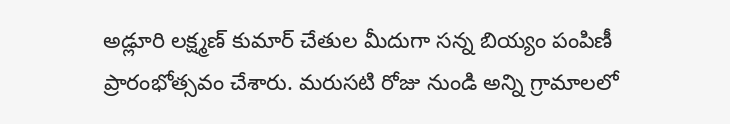అడ్లూరి లక్ష్మణ్ కుమార్ చేతుల మీదుగా సన్న బియ్యం పంపిణీ ప్రారంభోత్సవం చేశారు. మరుసటి రోజు నుండి అన్ని గ్రామాలలో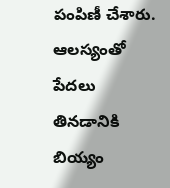పంపిణీ చేశారు. ఆలస్యంతో పేదలు తినడానికి బియ్యం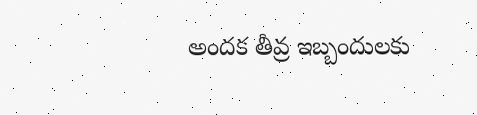అందక తీవ్ర ఇబ్బందులకు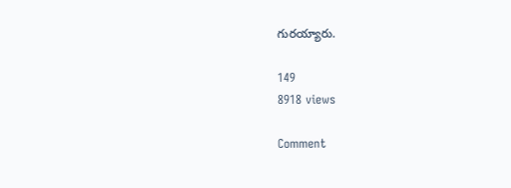గురయ్యారు.

149
8918 views

Comment